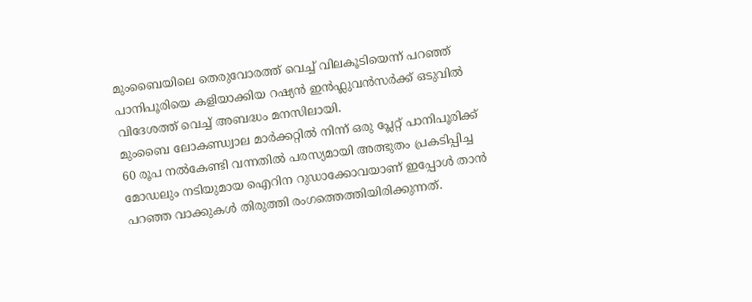മുംബൈയിലെ തെരുവോരത്ത് വെച്ച് വിലകൂടിയെന്ന് പറഞ്ഞ് പാനിപൂരിയെ കളിയാക്കിയ റഷ്യൻ ഇൻഫ്ലുവൻസർക്ക് ഒടുവിൽ വിദേശത്ത് വെച്ച് അബദ്ധം മനസിലായി.
മുംബൈ ലോകണ്ഡ്വാല മാർക്കറ്റിൽ നിന്ന് ഒരു പ്ലേറ്റ് പാനിപൂരിക്ക് 60 രൂപ നൽകേണ്ടി വന്നതിൽ പരസ്യമായി അത്ഭുതം പ്രകടിപ്പിച്ച മോഡലും നടിയുമായ ഐറിന റുഡാക്കോവയാണ് ഇപ്പോൾ താൻ പറഞ്ഞ വാക്കുകൾ തിരുത്തി രംഗത്തെത്തിയിരിക്കുന്നത്.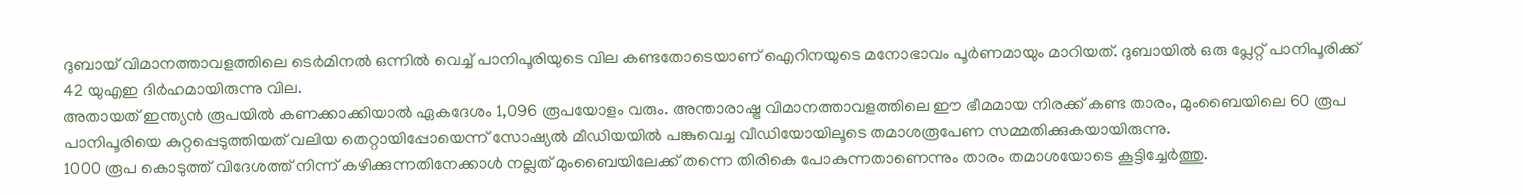ദുബായ് വിമാനത്താവളത്തിലെ ടെർമിനൽ ഒന്നിൽ വെച്ച് പാനിപൂരിയുടെ വില കണ്ടതോടെയാണ് ഐറിനയുടെ മനോഭാവം പൂർണമായും മാറിയത്. ദുബായിൽ ഒരു പ്ലേറ്റ് പാനിപൂരിക്ക് 42 യുഎഇ ദിർഹമായിരുന്നു വില.
അതായത് ഇന്ത്യൻ രൂപയിൽ കണക്കാക്കിയാൽ ഏകദേശം 1,096 രൂപയോളം വരും. അന്താരാഷ്ട്ര വിമാനത്താവളത്തിലെ ഈ ഭീമമായ നിരക്ക് കണ്ട താരം, മുംബൈയിലെ 60 രൂപ പാനിപൂരിയെ കുറ്റപ്പെടുത്തിയത് വലിയ തെറ്റായിപ്പോയെന്ന് സോഷ്യൽ മീഡിയയിൽ പങ്കുവെച്ച വീഡിയോയിലൂടെ തമാശരൂപേണ സമ്മതിക്കുകയായിരുന്നു.
1000 രൂപ കൊടുത്ത് വിദേശത്ത് നിന്ന് കഴിക്കുന്നതിനേക്കാൾ നല്ലത് മുംബൈയിലേക്ക് തന്നെ തിരികെ പോകുന്നതാണെന്നും താരം തമാശയോടെ കൂട്ടിച്ചേർത്തു.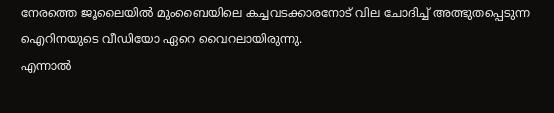നേരത്തെ ജൂലൈയിൽ മുംബൈയിലെ കച്ചവടക്കാരനോട് വില ചോദിച്ച് അത്ഭുതപ്പെടുന്ന ഐറിനയുടെ വീഡിയോ ഏറെ വൈറലായിരുന്നു.
എന്നാൽ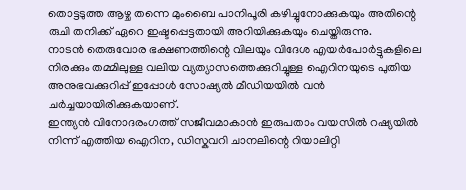തൊട്ടടുത്ത ആഴ്ച തന്നെ മുംബൈ പാനിപൂരി കഴിച്ചുനോക്കുകയും അതിന്റെ രുചി തനിക്ക് ഏറെ ഇഷ്ടപ്പെട്ടതായി അറിയിക്കുകയും ചെയ്തിരുന്നു.
നാടൻ തെരുവോര ഭക്ഷണത്തിന്റെ വിലയും വിദേശ എയർപോർട്ടുകളിലെ നിരക്കും തമ്മിലുള്ള വലിയ വ്യത്യാസത്തെക്കുറിച്ചുള്ള ഐറിനയുടെ പുതിയ അനുഭവക്കുറിപ്പ് ഇപ്പോൾ സോഷ്യൽ മീഡിയയിൽ വൻ ചർച്ചയായിരിക്കുകയാണ്.
ഇന്ത്യൻ വിനോദരംഗത്ത് സജീവമാകാൻ ഇരുപതാം വയസിൽ റഷ്യയിൽ നിന്ന് എത്തിയ ഐറിന, ഡിസ്കവറി ചാനലിന്റെ റിയാലിറ്റി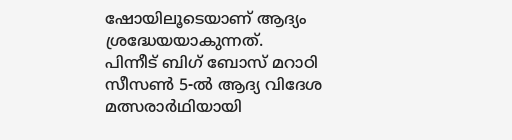ഷോയിലൂടെയാണ് ആദ്യം ശ്രദ്ധേയയാകുന്നത്.
പിന്നീട് ബിഗ് ബോസ് മറാഠി സീസൺ 5-ൽ ആദ്യ വിദേശ മത്സരാർഥിയായി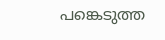പങ്കെടുത്ത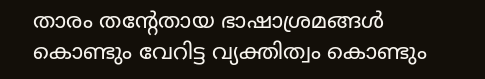താരം തന്റേതായ ഭാഷാശ്രമങ്ങൾ കൊണ്ടും വേറിട്ട വ്യക്തിത്വം കൊണ്ടും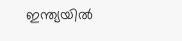ഇന്ത്യയിൽ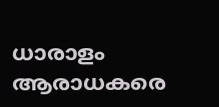ധാരാളം ആരാധകരെ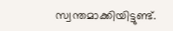സ്വന്തമാക്കിയിട്ടുണ്ട്.